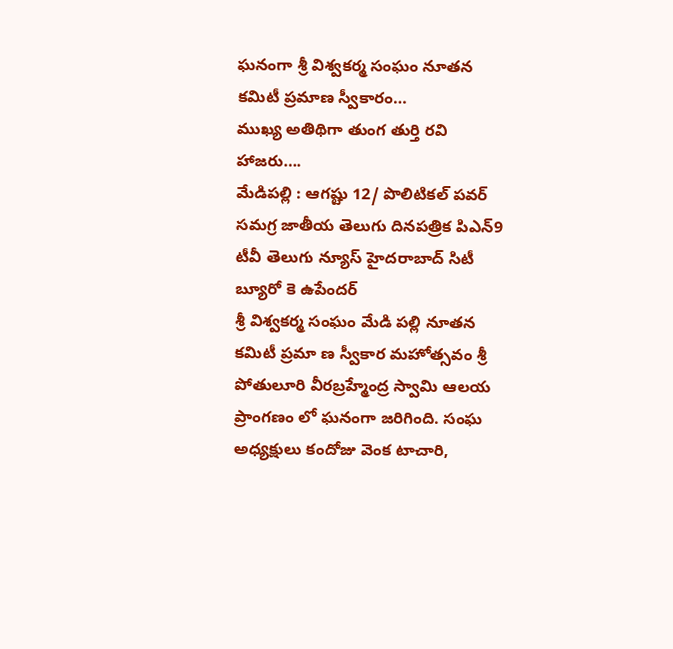ఘనంగా శ్రీ విశ్వకర్మ సంఘం నూతన కమిటీ ప్రమాణ స్వీకారం…
ముఖ్య అతిథిగా తుంగ తుర్తి రవి హాజరు….
మేడిపల్లి : ఆగష్టు 12/ పొలిటికల్ పవర్ సమగ్ర జాతీయ తెలుగు దినపత్రిక పిఎన్9 టీవీ తెలుగు న్యూస్ హైదరాబాద్ సిటీ బ్యూరో కె ఉపేందర్
శ్రీ విశ్వకర్మ సంఘం మేడి పల్లి నూతన కమిటీ ప్రమా ణ స్వీకార మహోత్సవం శ్రీ పోతులూరి వీరబ్రహ్మేంద్ర స్వామి ఆలయ ప్రాంగణం లో ఘనంగా జరిగింది. సంఘ అధ్యక్షులు కందోజు వెంక టాచారి,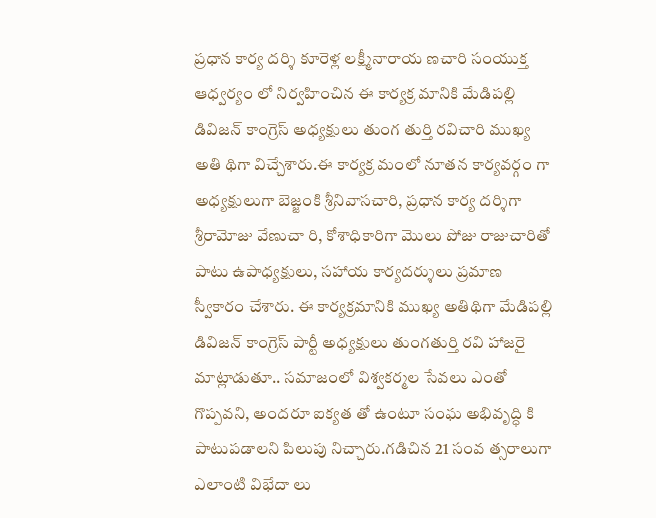ప్రధాన కార్య దర్శి కూరెళ్ల లక్ష్మీనారాయ ణచారి సంయుక్త ఆధ్వర్యం లో నిర్వహించిన ఈ కార్యక్ర మానికి మేడిపల్లి డివిజన్ కాంగ్రెస్ అధ్యక్షులు తుంగ తుర్తి రవిచారి ముఖ్య అతి థిగా విచ్చేశారు.ఈ కార్యక్ర మంలో నూతన కార్యవర్గం గా అధ్యక్షులుగా బెజ్జంకి శ్రీనివాసచారి, ప్రధాన కార్య దర్శిగా శ్రీరామోజు వేణుచా రి, కోశాధికారిగా మొలు పోజు రాజుచారితో పాటు ఉపాధ్యక్షులు, సహాయ కార్యదర్శులు ప్రమాణ స్వీకారం చేశారు. ఈ కార్యక్రమానికి ముఖ్య అతిథిగా మేడిపల్లి డివిజన్ కాంగ్రెస్ పార్టీ అధ్యక్షులు తుంగతుర్తి రవి హాజరై మాట్లాడుతూ.. సమాజంలో విశ్వకర్మల సేవలు ఎంతో గొప్పవని, అందరూ ఐక్యత తో ఉంటూ సంఘ అభివృద్ధి కి పాటుపడాలని పిలుపు నిచ్చారు.గడిచిన 21 సంవ త్సరాలుగా ఎలాంటి విభేదా లు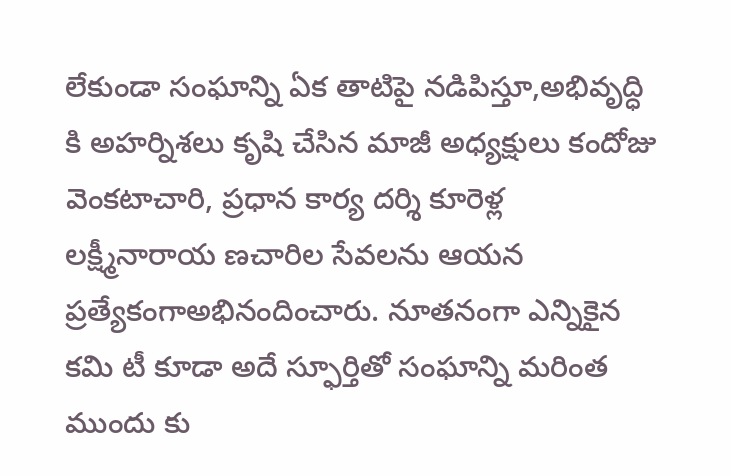లేకుండా సంఘాన్ని ఏక తాటిపై నడిపిస్తూ,అభివృద్ధి కి అహర్నిశలు కృషి చేసిన మాజీ అధ్యక్షులు కందోజు వెంకటాచారి, ప్రధాన కార్య దర్శి కూరెళ్ల లక్ష్మీనారాయ ణచారిల సేవలను ఆయన ప్రత్యేకంగాఅభినందించారు. నూతనంగా ఎన్నికైన కమి టీ కూడా అదే స్ఫూర్తితో సంఘాన్ని మరింత ముందు కు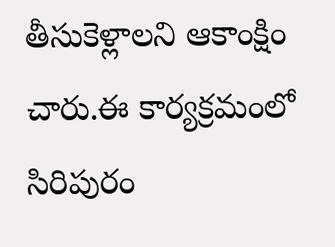తీసుకెళ్లాలని ఆకాంక్షిం చారు.ఈ కార్యక్రమంలో సిరిపురం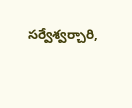సర్వేశ్వర్చారి,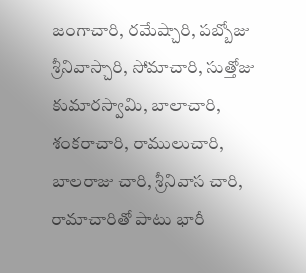జంగాచారి, రమేష్చారి, పబ్బోజు శ్రీనివాస్చారి, సోమాచారి, సుత్తోజు కుమారస్వామి, బాలాచారి, శంకరాచారి, రాములుచారి, బాలరాజు చారి, శ్రీనివాస చారి, రామాచారితో పాటు భారీ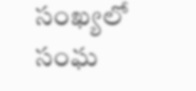సంఖ్యలో సంఘ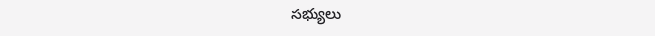సభ్యులు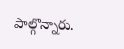పాల్గొన్నారు.